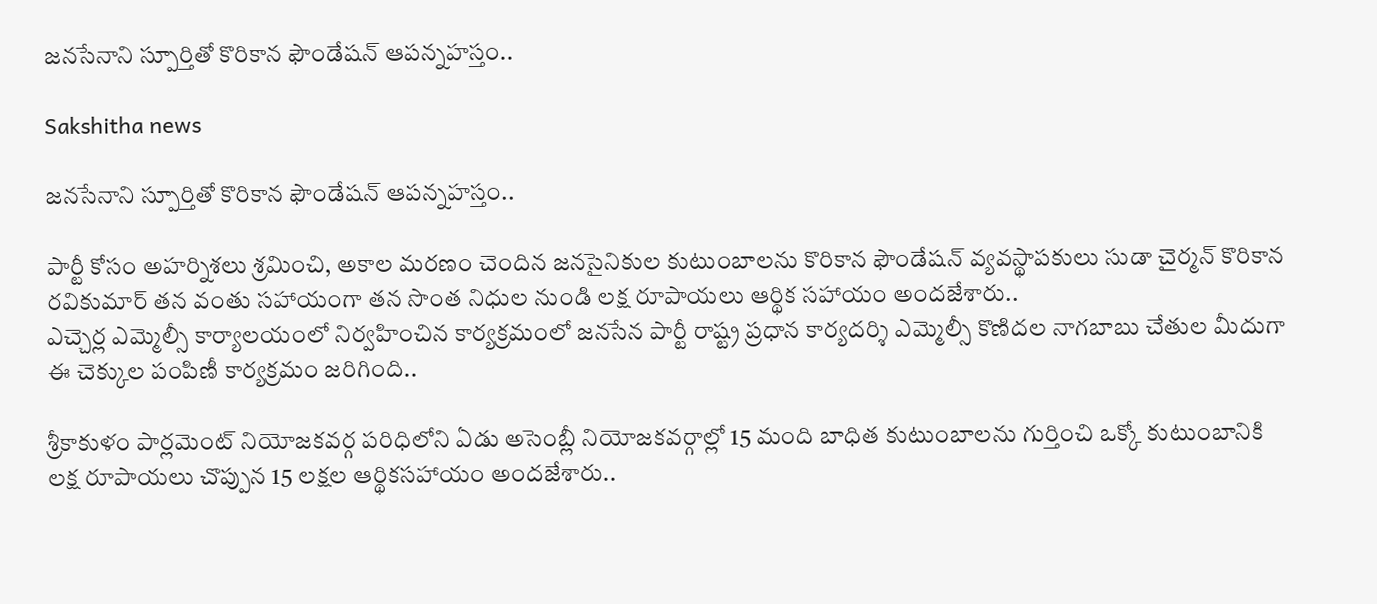జనసేనాని స్పూర్తితో కొరికాన ఫౌండేషన్ ఆపన్నహస్తం..

Sakshitha news

జనసేనాని స్పూర్తితో కొరికాన ఫౌండేషన్ ఆపన్నహస్తం..

పార్టీ కోసం అహర్నిశలు శ్రమించి, అకాల మరణం చెందిన జనసైనికుల కుటుంబాలను కొరికాన ఫౌండేషన్ వ్యవస్థాపకులు సుడా చైర్మన్ కొరికాన రవికుమార్ తన వంతు సహాయంగా తన సొంత నిధుల నుండి లక్ష రూపాయలు ఆర్థిక సహాయం అందజేశారు..
ఎచ్చెర్ల ఎమ్మెల్సీ కార్యాలయంలో నిర్వహించిన కార్యక్రమంలో జనసేన పార్టీ రాష్ట్ర ప్రధాన కార్యదర్శి ఎమ్మెల్సీ కొణిదల నాగబాబు చేతుల మీదుగా ఈ చెక్కుల పంపిణీ కార్యక్రమం జరిగింది..

శ్రీకాకుళం పార్లమెంట్ నియోజకవర్గ పరిధిలోని ఏడు అసెంబ్లీ నియోజకవర్గాల్లో 15 మంది బాధిత కుటుంబాలను గుర్తించి ఒక్కో కుటుంబానికి లక్ష రూపాయలు చొప్పున 15 లక్షల ఆర్థికసహాయం అందజేశారు..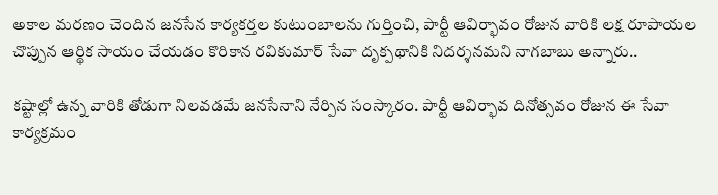అకాల మరణం చెందిన జనసేన కార్యకర్తల కుటుంబాలను గుర్తించి, పార్టీ ఆవిర్భావం రోజున వారికి లక్ష రూపాయల చొప్పున ఆర్థిక సాయం చేయడం కొరికాన రవికుమార్ సేవా దృక్పథానికి నిదర్శనమని నాగబాబు అన్నారు..

కష్టాల్లో ఉన్న వారికి తోడుగా నిలవడమే జనసేనాని నేర్పిన సంస్కారం. పార్టీ ఆవిర్భావ దినోత్సవం రోజున ఈ సేవా కార్యక్రమం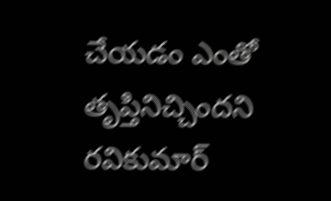చేయడం ఎంతో తృప్తినిచ్చిందని రవికుమార్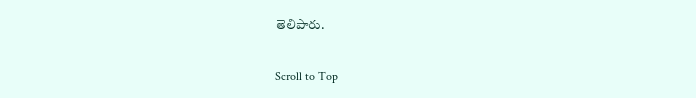తెలిపారు.

Scroll to Top